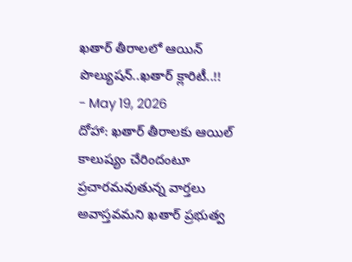ఖతార్ తీరాలలో ఆయిన్ పొల్యుషన్..ఖతార్ క్లారిటీ..!!
- May 19, 2026
దోహా: ఖతార్ తీరాలకు ఆయిల్ కాలుష్యం చేరిందంటూ ప్రచారమవుతున్న వార్తలు అవాస్తవమని ఖతార్ ప్రభుత్వ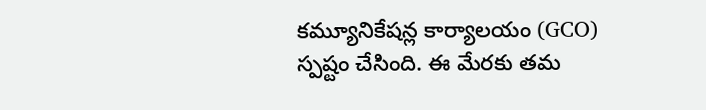కమ్యూనికేషన్ల కార్యాలయం (GCO) స్పష్టం చేసింది. ఈ మేరకు తమ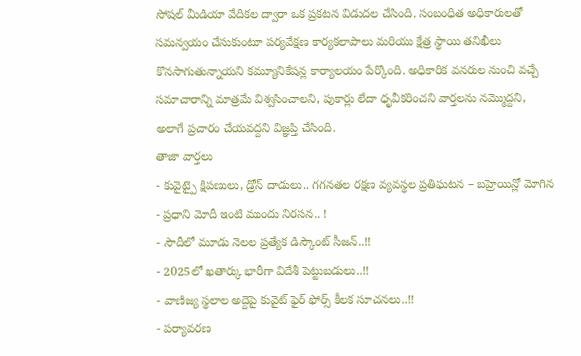సోషల్ మీడియా వేదికల ద్వారా ఒక ప్రకటన విడుదల చేసింది. సంబంధిత అధికారులతో సమన్వయం చేసుకుంటూ పర్యవేక్షణ కార్యకలాపాలు మరియు క్షేత్ర స్థాయి తనిఖీలు కొనసాగుతున్నాయని కమ్యూనికేషన్ల కార్యాలయం పేర్కొంది. అధికారిక వనరుల నుంచి వచ్చే సమాచారాన్ని మాత్రమే విశ్వసించాలని, పుకార్లు లేదా ధృవీకరించని వార్తలను నమ్మొద్దని, అలాగే ప్రచారం చేయవద్దని విజ్ఞప్తి చేసింది.
తాజా వార్తలు
- కువైట్పై క్షిపణులు, డ్రోన్ దాడులు.. గగనతల రక్షణ వ్యవస్థల ప్రతిఘటన – బహ్రెయిన్లో మోగిన
- ప్రధాని మోదీ ఇంటి ముందు నిరసన.. !
- సౌదీలో మూడు నెలల ప్రత్యేక డిస్కౌంట్ సీజన్..!!
- 2025లో ఖతార్కు భారీగా విదేశీ పెట్టుబడులు..!!
- వాణిజ్య స్థలాల అద్దెపై కువైట్ ఫైర్ ఫోర్స్ కీలక సూచనలు..!!
- పర్యావరణ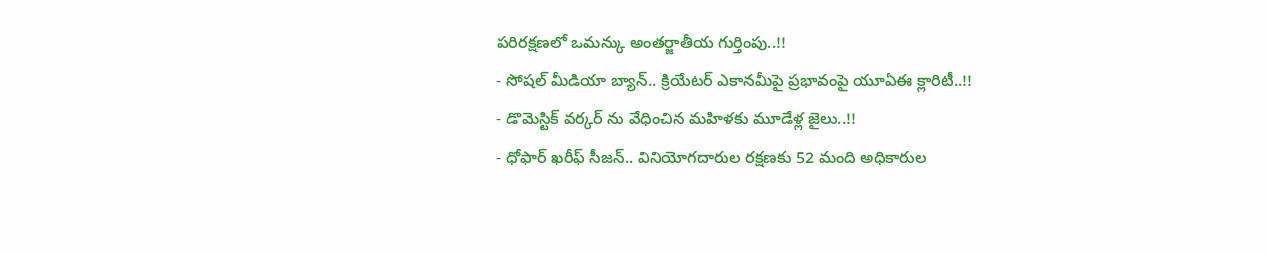పరిరక్షణలో ఒమన్కు అంతర్జాతీయ గుర్తింపు..!!
- సోషల్ మీడియా బ్యాన్.. క్రియేటర్ ఎకానమీపై ప్రభావంపై యూఏఈ క్లారిటీ..!!
- డొమెస్టిక్ వర్కర్ ను వేధించిన మహిళకు మూడేళ్ల జైలు..!!
- ధోఫార్ ఖరీఫ్ సీజన్.. వినియోగదారుల రక్షణకు 52 మంది అధికారుల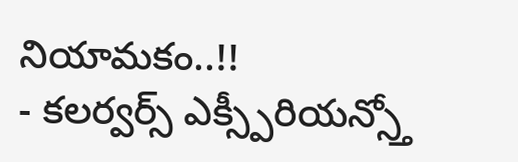నియామకం..!!
- కలర్వర్స్ ఎక్స్పీరియన్స్తో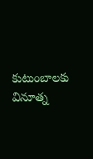కుటుంబాలకు వినూత్న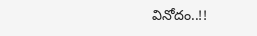వినోదం..!!